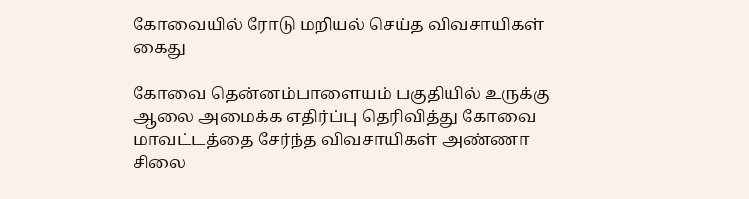கோவையில் ரோடு மறியல் செய்த விவசாயிகள் கைது

கோவை தென்னம்பாளையம் பகுதியில் உருக்கு ஆலை அமைக்க எதிர்ப்பு தெரிவித்து கோவை மாவட்டத்தை சேர்ந்த விவசாயிகள் அண்ணா சிலை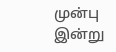முன்பு இன்று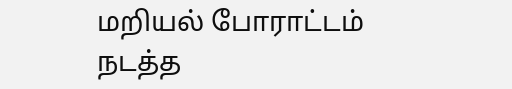மறியல் போராட்டம் நடத்த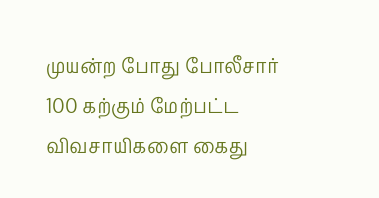முயன்ற போது போலீசார் 100 கற்கும் மேற்பட்ட விவசாயிகளை கைது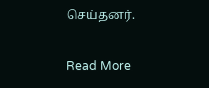செய்தனர்.

Read More